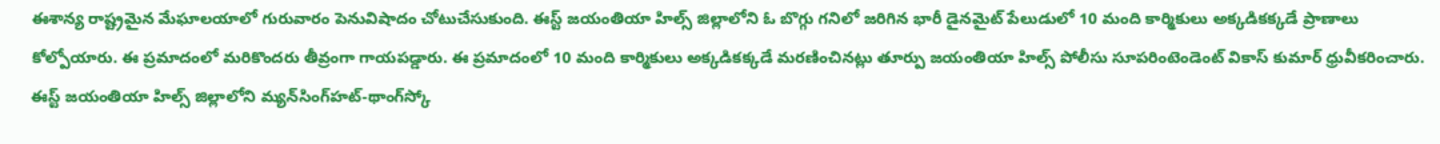ఈశాన్య రాష్ట్రమైన మేఘాలయాలో గురువారం పెనువిషాదం చోటుచేసుకుంది. ఈస్ట్ జయంతియా హిల్స్ జిల్లాలోని ఓ బొగ్గు గనిలో జరిగిన భారీ డైనమైట్ పేలుడులో 10 మంది కార్మికులు అక్కడికక్కడే ప్రాణాలు కోల్పోయారు. ఈ ప్రమాదంలో మరికొందరు తీవ్రంగా గాయపడ్డారు. ఈ ప్రమాదంలో 10 మంది కార్మికులు అక్కడికక్కడే మరణించినట్లు తూర్పు జయంతియా హిల్స్ పోలీసు సూపరింటెండెంట్ వికాస్ కుమార్ ధ్రువీకరించారు. ఈస్ట్ జయంతియా హిల్స్ జిల్లాలోని మ్యన్‌సింగ్‌హట్-థాంగ్‌స్కో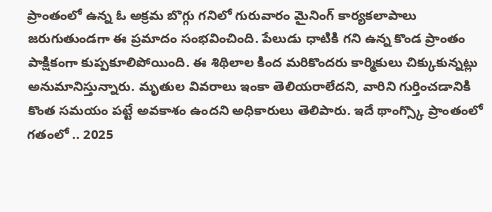ప్రాంతంలో ఉన్న ఓ అక్రమ బొగ్గు గనిలో గురువారం మైనింగ్ కార్యకలాపాలు జరుగుతుండగా ఈ ప్రమాదం సంభవించింది. పేలుడు ధాటికి గని ఉన్న కొండ ప్రాంతం పాక్షికంగా కుప్పకూలిపోయింది. ఈ శిథిలాల కింద మరికొందరు కార్మికులు చిక్కుకున్నట్లు అనుమానిస్తున్నారు. మృతుల వివరాలు ఇంకా తెలియరాలేదని, వారిని గుర్తించడానికి కొంత సమయం పట్టే అవకాశం ఉందని అధికారులు తెలిపారు. ఇదే థాంగ్స్కొ ప్రాంతంలో గతంలో .. 2025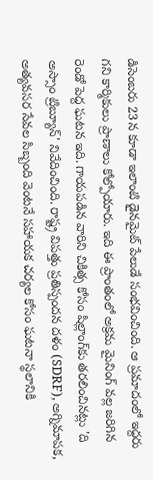డిసెంబరు 23న కూడా ఇలాంటి డైనమైట్ పేలుడే సంభవించింది. ఆ ప్రమాదంలో ఇద్దరు గని కార్మికులు ప్రాణాలు కోల్పోయారు. ఇది ఈ ప్రాంతంలో అక్రమ మైనింగ్ వల్ల జరిగిన రెండో పెద్ద ఘటన ఇది. గాయపడిన వారిని చికిత్స కోసం షిల్లాంగ్‌కు తరలించినట్లు 'ది అస్సాం ట్రిబ్యూన్' నివేదించింది. రాష్ట్ర విపత్తు ప్రతిస్పందన దళం (SDRF), అగ్నిమాపక, అత్యవసర సేవల సిబ్బంది వెంటనే సహాయక చర్యల కోసం ఘటనా స్థలానికి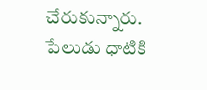చేరుకున్నారు. పేలుడు ధాటికి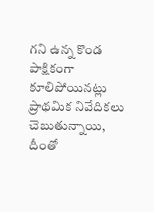గని ఉన్న కొండ పాక్షికంగా కూలిపోయినట్లు ప్రాథమిక నివేదికలు చెబుతున్నాయి, దీంతో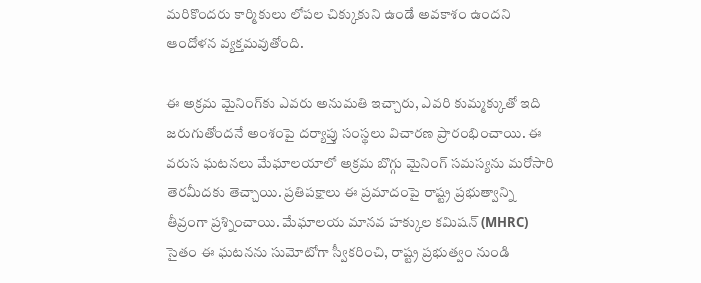మరికొందరు కార్మికులు లోపల చిక్కుకుని ఉండే అవకాశం ఉందని ఆందోళన వ్యక్తమవుతోంది.

ఈ అక్రమ మైనింగ్‌కు ఎవరు అనుమతి ఇచ్చారు, ఎవరి కుమ్మక్కుతో ఇది జరుగుతోందనే అంశంపై దర్యాప్తు సంస్థలు విచారణ ప్రారంభించాయి. ఈ వరుస ఘటనలు మేఘాలయాలో అక్రమ బొగ్గు మైనింగ్ సమస్యను మరోసారి తెరమీదకు తెచ్చాయి. ప్రతిపక్షాలు ఈ ప్రమాదంపై రాష్ట్ర ప్రభుత్వాన్ని తీవ్రంగా ప్రశ్నించాయి. మేఘాలయ మానవ హక్కుల కమిషన్ (MHRC) సైతం ఈ ఘటనను సుమోటోగా స్వీకరించి, రాష్ట్ర ప్రభుత్వం నుండి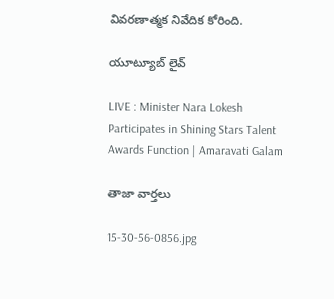వివరణాత్మక నివేదిక కోరింది.

యూట్యూబ్ లైవ్

LIVE : Minister Nara Lokesh Participates in Shining Stars Talent Awards Function | Amaravati Galam

తాజా వార్తలు

15-30-56-0856.jpg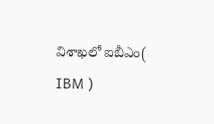విశాఖలో ఐబీఎం( IBM )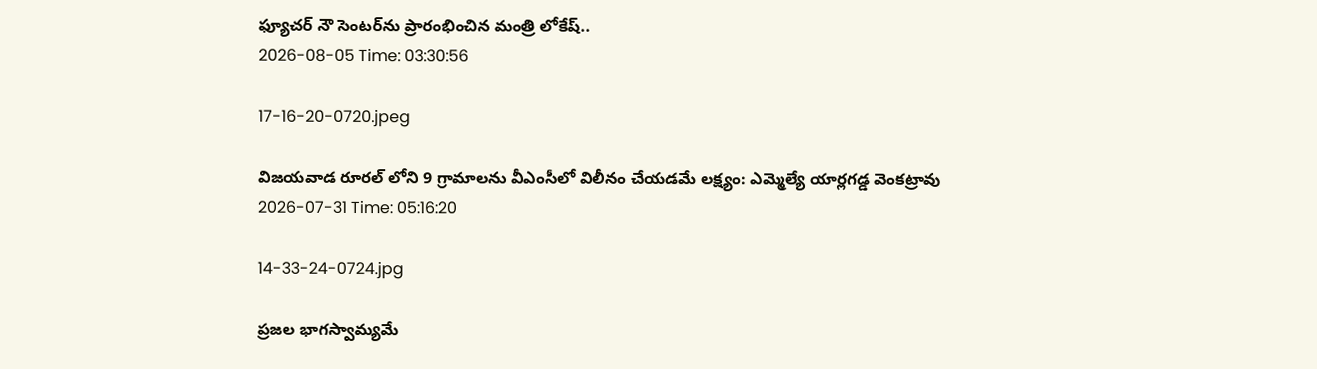ఫ్యూచర్ నౌ సెంటర్‌ను ప్రారంభించిన మంత్రి లోకేష్..
2026-08-05 Time: 03:30:56

17-16-20-0720.jpeg

విజయవాడ రూరల్ లోని 9 గ్రామాలను వీఎంసీలో విలీనం చేయడమే లక్ష్యం: ఎమ్మెల్యే యార్లగడ్డ వెంకట్రావు
2026-07-31 Time: 05:16:20

14-33-24-0724.jpg

ప్ర‌జ‌ల భాగ‌స్వామ్య‌మే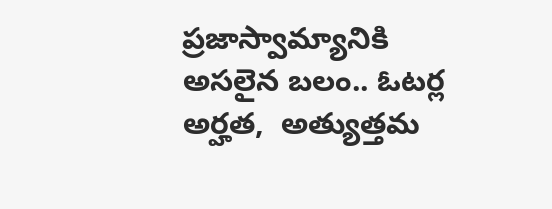ప్రజాస్వామ్యానికి అస‌లైన బ‌లం.. ఓట‌ర్ల అర్హ‌త‌,  అత్యుత్త‌మ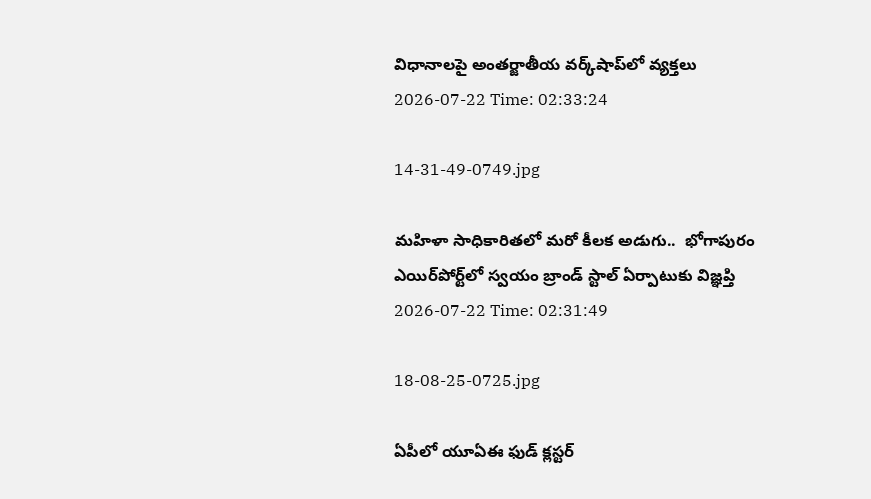విధానాల‌పై అంతర్జాతీయ వ‌ర్క్‌షాప్‌లో వ్యక్తలు
2026-07-22 Time: 02:33:24

14-31-49-0749.jpg

మ‌హిళా సాధికారిత‌లో మ‌రో కీల‌క అడుగు..  భోగాపురం ఎయిర్‌పోర్ట్‌లో స్వ‌యం బ్రాండ్ స్టాల్ ఏర్పాటుకు విజ్ఞ‌ప్తి
2026-07-22 Time: 02:31:49

18-08-25-0725.jpg

ఏపీలో యూఏఈ ఫుడ్ క్లస్టర్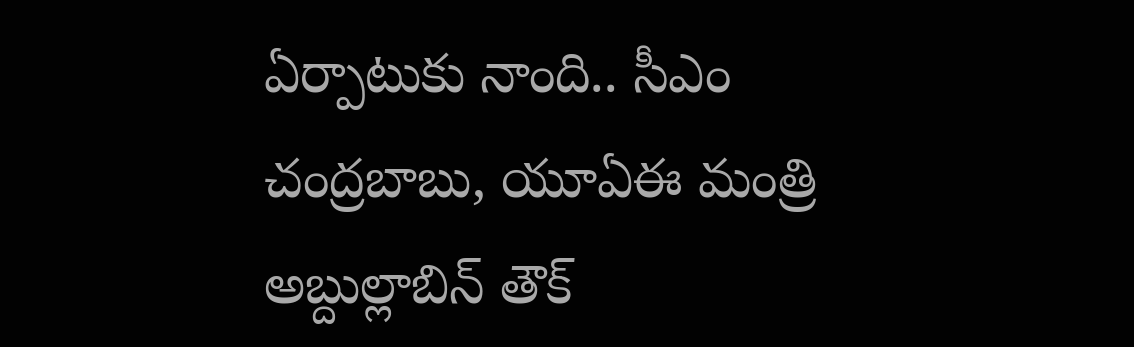ఏర్పాటుకు నాంది.. సీఎం చంద్రబాబు, యూఏఈ మంత్రి అబ్దుల్లాబిన్ తౌక్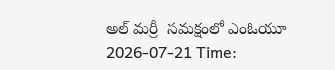అల్ మర్రీ  సమక్షంలో ఎంఓయూ
2026-07-21 Time: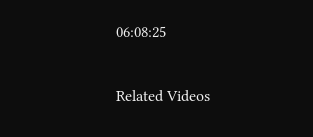06:08:25

Related Videos